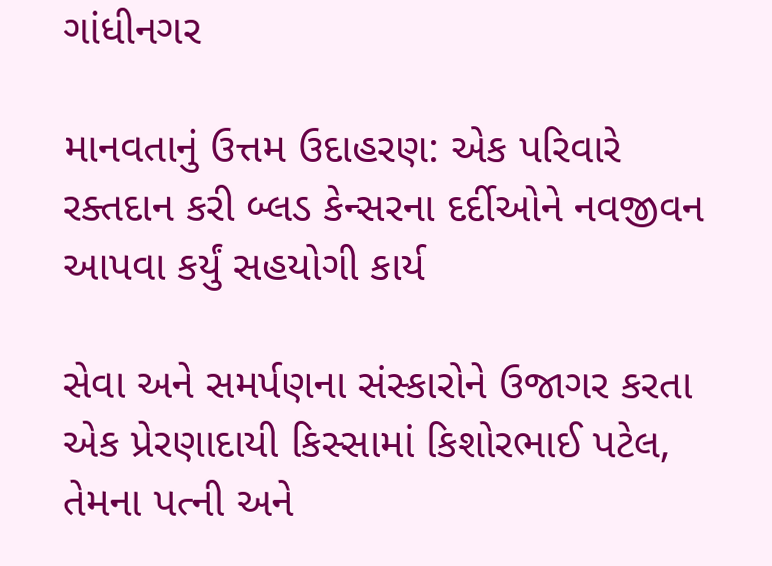ગાંધીનગર

માનવતાનું ઉત્તમ ઉદાહરણ: એક પરિવારે રક્તદાન કરી બ્લડ કેન્સરના દર્દીઓને નવજીવન આપવા કર્યું સહયોગી કાર્ય

સેવા અને સમર્પણના સંસ્કારોને ઉજાગર કરતા એક પ્રેરણાદાયી કિસ્સામાં કિશોરભાઈ પટેલ, તેમના પત્ની અને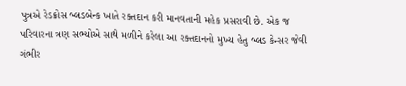પુત્રએ રેડક્રોસ બ્લડબેન્ક ખાતે રક્તદાન કરી માનવતાની મહેક પ્રસરાવી છે. એક જ પરિવારના ત્રણ સભ્યોએ સાથે મળીને કરેલા આ રક્તદાનનો મુખ્ય હેતુ બ્લડ કેન્સર જેવી ગંભીર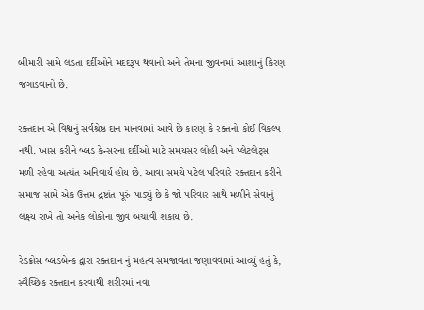બીમારી સામે લડતા દર્દીઓને મદદરૂપ થવાનો અને તેમના જીવનમાં આશાનું કિરણ જગાડવાનો છે.

રક્તદાન એ વિશ્વનું સર્વશ્રેષ્ઠ દાન માનવામાં આવે છે કારણ કે રક્તનો કોઈ વિકલ્પ નથી. ખાસ કરીને બ્લડ કેન્સરના દર્દીઓ માટે સમયસર લોહી અને પ્લેટલેટ્સ મળી રહેવા અત્યંત અનિવાર્ય હોય છે. આવા સમયે પટેલ પરિવારે રક્તદાન કરીને સમાજ સામે એક ઉત્તમ દ્રષ્ટાંત પૂરું પાડ્યું છે કે જો પરિવાર સાથે મળીને સેવાનું લક્ષ્ય રાખે તો અનેક લોકોના જીવ બચાવી શકાય છે.

રેડક્રોસ બ્લડબેન્ક દ્વારા રક્તદાન નું મહત્વ સમજાવતા જણાવવામાં આવ્યું હતું કે, સ્વૈચ્છિક રક્તદાન કરવાથી શરીરમાં નવા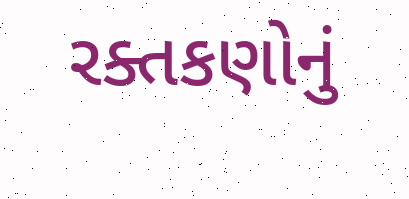રક્તકણોનું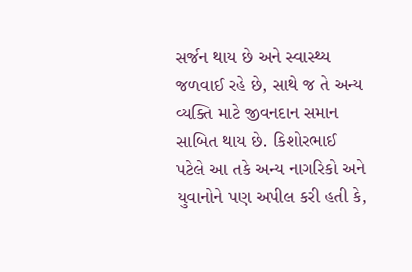સર્જન થાય છે અને સ્વાસ્થ્ય જળવાઈ રહે છે, સાથે જ તે અન્ય વ્યક્તિ માટે જીવનદાન સમાન સાબિત થાય છે. કિશોરભાઈ પટેલે આ તકે અન્ય નાગરિકો અને યુવાનોને પણ અપીલ કરી હતી કે,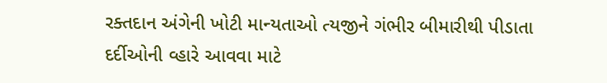રક્તદાન અંગેની ખોટી માન્યતાઓ ત્યજીને ગંભીર બીમારીથી પીડાતા દર્દીઓની વ્હારે આવવા માટે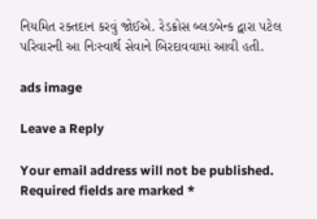નિયમિત રક્તદાન કરવું જોઈએ. રેડક્રોસ બ્લડબેન્ક દ્વારા પટેલ પરિવારની આ નિઃસ્વાર્થ સેવાને બિરદાવવામાં આવી હતી.

ads image

Leave a Reply

Your email address will not be published. Required fields are marked *